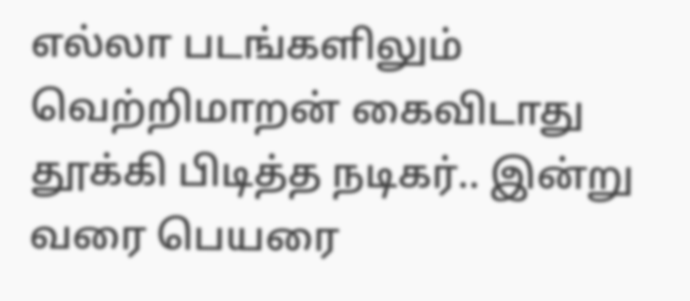எல்லா படங்களிலும் வெற்றிமாறன் கைவிடாது தூக்கி பிடித்த நடிகர்.. இன்று வரை பெயரை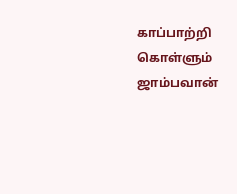காப்பாற்றி கொள்ளும் ஜாம்பவான்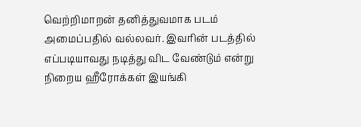வெற்றிமாறன் தனித்துவமாக படம் அமைப்பதில் வல்லவர். இவரின் படத்தில் எப்படியாவது நடித்து விட வேண்டும் என்று நிறைய ஹீரோக்கள் இயங்கி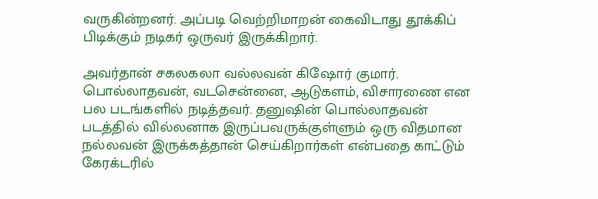வருகின்றனர். அப்படி வெற்றிமாறன் கைவிடாது தூக்கிப் பிடிக்கும் நடிகர் ஒருவர் இருக்கிறார்.

அவர்தான் சகலகலா வல்லவன் கிஷோர் குமார். பொல்லாதவன், வடசென்னை, ஆடுகளம், விசாரணை என பல படங்களில் நடித்தவர். தனுஷின் பொல்லாதவன் படத்தில் வில்லனாக இருப்பவருக்குள்ளும் ஒரு விதமான நல்லவன் இருக்கத்தான் செய்கிறார்கள் என்பதை காட்டும் கேரக்டரில்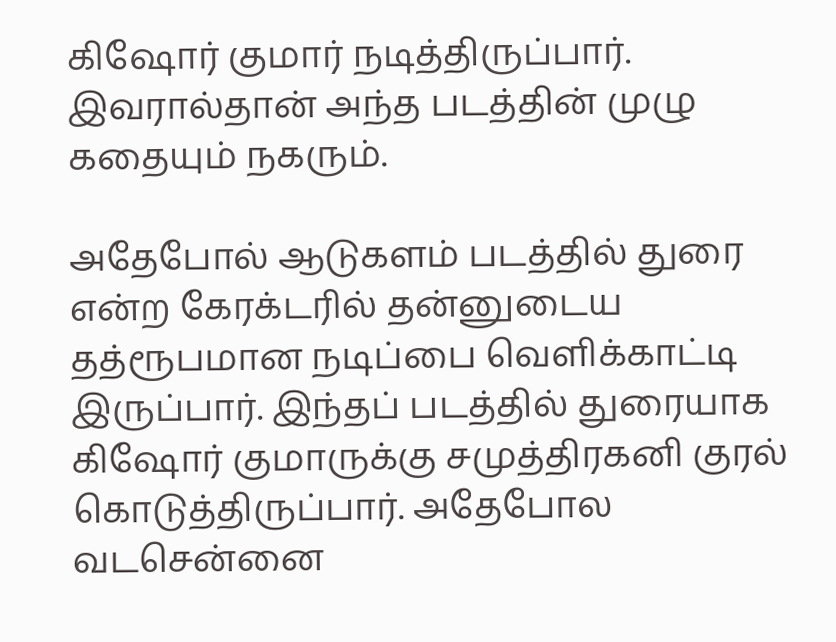கிஷோர் குமார் நடித்திருப்பார். இவரால்தான் அந்த படத்தின் முழு கதையும் நகரும்.

அதேபோல் ஆடுகளம் படத்தில் துரை என்ற கேரக்டரில் தன்னுடைய தத்ரூபமான நடிப்பை வெளிக்காட்டி இருப்பார். இந்தப் படத்தில் துரையாக கிஷோர் குமாருக்கு சமுத்திரகனி குரல் கொடுத்திருப்பார். அதேபோல வடசென்னை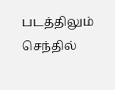படத்திலும் செந்தில்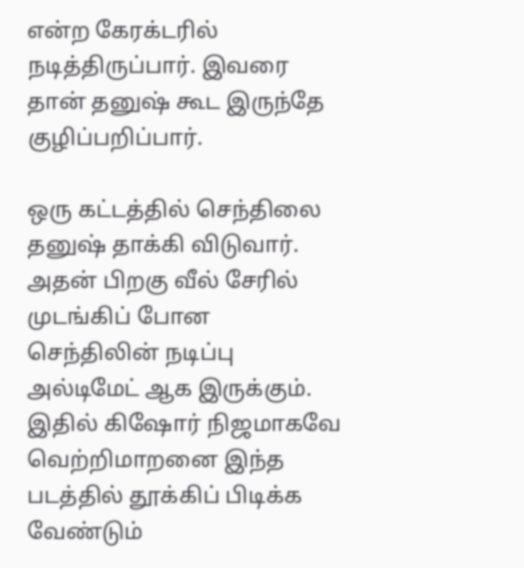என்ற கேரக்டரில் நடித்திருப்பார். இவரை தான் தனுஷ் கூட இருந்தே குழிப்பறிப்பார்.

ஒரு கட்டத்தில் செந்திலை தனுஷ் தாக்கி விடுவார். அதன் பிறகு வீல் சேரில் முடங்கிப் போன செந்திலின் நடிப்பு அல்டிமேட் ஆக இருக்கும். இதில் கிஷோர் நிஜமாகவே வெற்றிமாறனை இந்த படத்தில் தூக்கிப் பிடிக்க வேண்டும்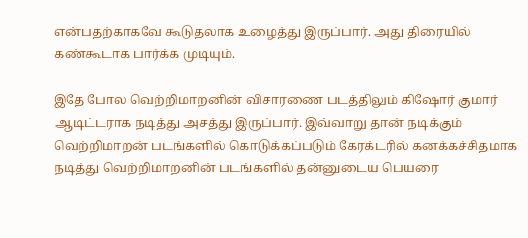என்பதற்காகவே கூடுதலாக உழைத்து இருப்பார். அது திரையில் கண்கூடாக பார்க்க முடியும்.

இதே போல வெற்றிமாறனின் விசாரணை படத்திலும் கிஷோர் குமார் ஆடிட்டராக நடித்து அசத்து இருப்பார். இவ்வாறு தான் நடிக்கும் வெற்றிமாறன் படங்களில் கொடுக்கப்படும் கேரக்டரில் கனக்கச்சிதமாக நடித்து வெற்றிமாறனின் படங்களில் தன்னுடைய பெயரை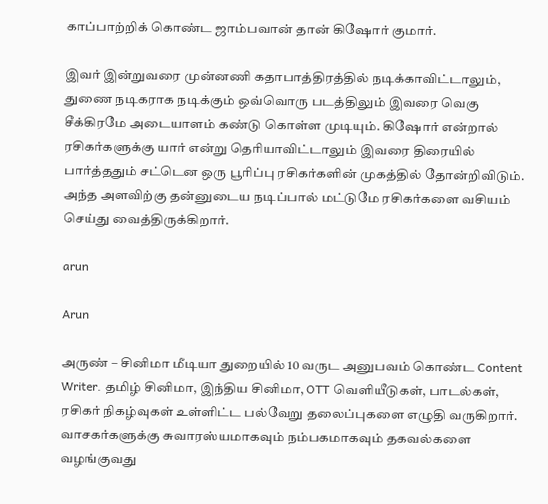காப்பாற்றிக் கொண்ட ஜாம்பவான் தான் கிஷோர் குமார்.

இவர் இன்றுவரை முன்னணி கதாபாத்திரத்தில் நடிக்காவிட்டாலும், துணை நடிகராக நடிக்கும் ஒவ்வொரு படத்திலும் இவரை வெகு சீக்கிரமே அடையாளம் கண்டு கொள்ள முடியும். கிஷோர் என்றால் ரசிகர்களுக்கு யார் என்று தெரியாவிட்டாலும் இவரை திரையில் பார்த்ததும் சட்டென ஒரு பூரிப்பு ரசிகர்களின் முகத்தில் தோன்றிவிடும். அந்த அளவிற்கு தன்னுடைய நடிப்பால் மட்டுமே ரசிகர்களை வசியம் செய்து வைத்திருக்கிறார்.

arun

Arun

அருண் – சினிமா மீடியா துறையில் 10 வருட அனுபவம் கொண்ட Content Writer. தமிழ் சினிமா, இந்திய சினிமா, OTT வெளியீடுகள், பாடல்கள், ரசிகர் நிகழ்வுகள் உள்ளிட்ட பல்வேறு தலைப்புகளை எழுதி வருகிறார். வாசகர்களுக்கு சுவாரஸ்யமாகவும் நம்பகமாகவும் தகவல்களை வழங்குவது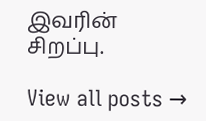இவரின் சிறப்பு.

View all posts →